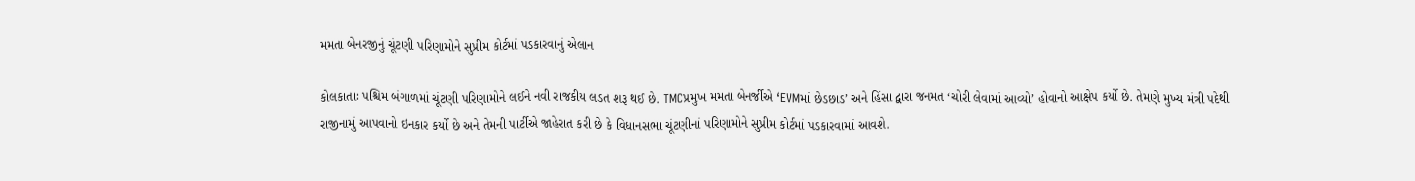મમતા બેનરજીનું ચૂંટણી પરિણામોને સુપ્રીમ કોર્ટમાં પડકારવાનું એલાન

કોલકાતાઃ પશ્ચિમ બંગાળમાં ચૂંટણી પરિણામોને લઈને નવી રાજકીય લડત શરૂ થઈ છે. TMCપ્રમુખ મમતા બેનર્જીએ ‘EVMમાં છેડછાડ’ અને હિંસા દ્વારા જનમત ‘ચોરી લેવામાં આવ્યો’ હોવાનો આક્ષેપ કર્યો છે. તેમણે મુખ્ય મંત્રી પદેથી રાજીનામું આપવાનો ઇનકાર કર્યો છે અને તેમની પાર્ટીએ જાહેરાત કરી છે કે વિધાનસભા ચૂંટણીનાં પરિણામોને સુપ્રીમ કોર્ટમાં પડકારવામાં આવશે.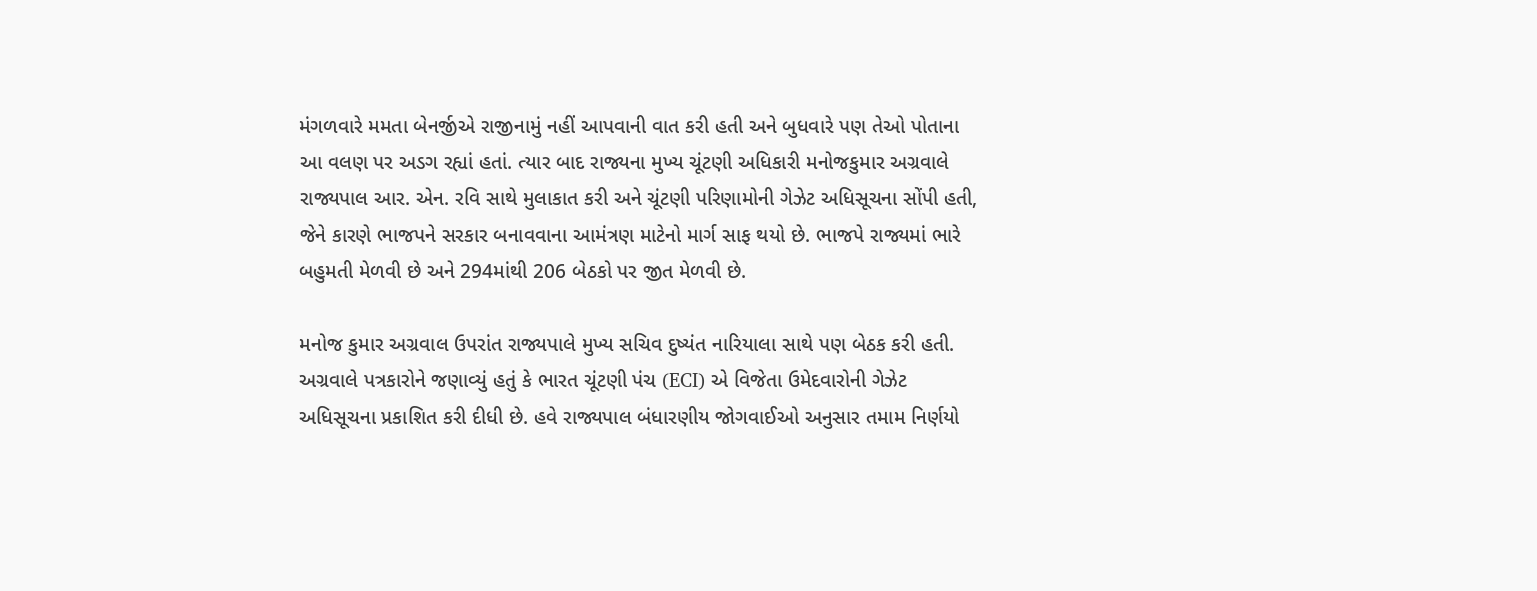મંગળવારે મમતા બેનર્જીએ રાજીનામું નહીં આપવાની વાત કરી હતી અને બુધવારે પણ તેઓ પોતાના આ વલણ પર અડગ રહ્યાં હતાં. ત્યાર બાદ રાજ્યના મુખ્ય ચૂંટણી અધિકારી મનોજકુમાર અગ્રવાલે રાજ્યપાલ આર. એન. રવિ સાથે મુલાકાત કરી અને ચૂંટણી પરિણામોની ગેઝેટ અધિસૂચના સોંપી હતી, જેને કારણે ભાજપને સરકાર બનાવવાના આમંત્રણ માટેનો માર્ગ સાફ થયો છે. ભાજપે રાજ્યમાં ભારે બહુમતી મેળવી છે અને 294માંથી 206 બેઠકો પર જીત મેળવી છે.

મનોજ કુમાર અગ્રવાલ ઉપરાંત રાજ્યપાલે મુખ્ય સચિવ દુષ્યંત નારિયાલા સાથે પણ બેઠક કરી હતી. અગ્રવાલે પત્રકારોને જણાવ્યું હતું કે ભારત ચૂંટણી પંચ (ECI) એ વિજેતા ઉમેદવારોની ગેઝેટ અધિસૂચના પ્રકાશિત કરી દીધી છે. હવે રાજ્યપાલ બંધારણીય જોગવાઈઓ અનુસાર તમામ નિર્ણયો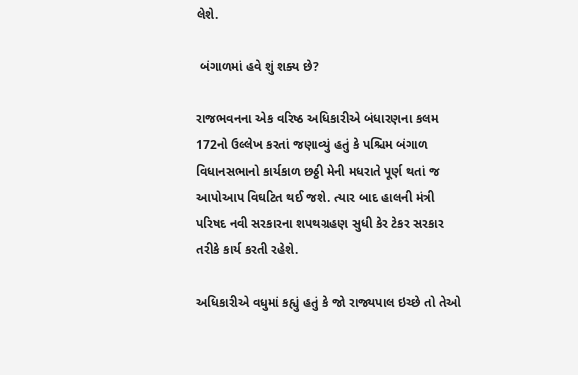લેશે.

 બંગાળમાં હવે શું શક્ય છે?

રાજભવનના એક વરિષ્ઠ અધિકારીએ બંધારણના કલમ 172નો ઉલ્લેખ કરતાં જણાવ્યું હતું કે પશ્ચિમ બંગાળ વિધાનસભાનો કાર્યકાળ છઠ્ઠી મેની મધરાતે પૂર્ણ થતાં જ આપોઆપ વિઘટિત થઈ જશે. ત્યાર બાદ હાલની મંત્રી પરિષદ નવી સરકારના શપથગ્રહણ સુધી કેર ટેકર સરકાર તરીકે કાર્ય કરતી રહેશે.

અધિકારીએ વધુમાં કહ્યું હતું કે જો રાજ્યપાલ ઇચ્છે તો તેઓ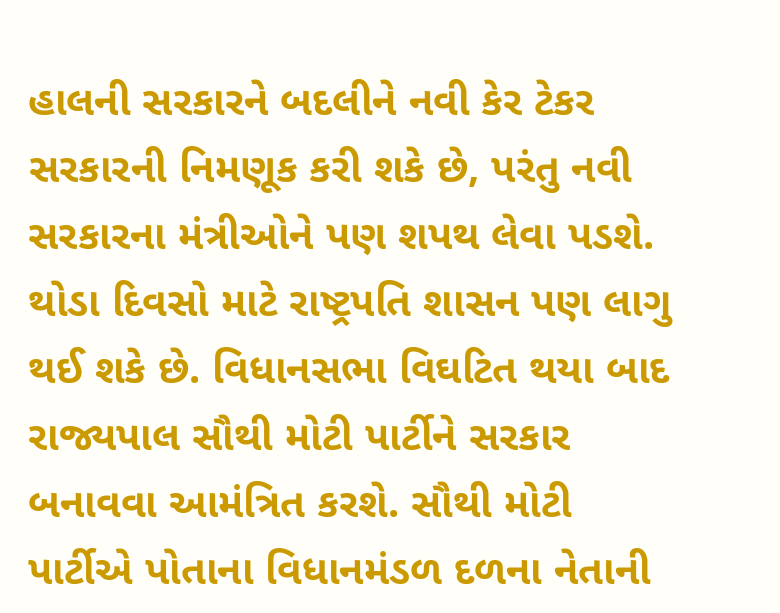હાલની સરકારને બદલીને નવી કેર ટેકર સરકારની નિમણૂક કરી શકે છે, પરંતુ નવી સરકારના મંત્રીઓને પણ શપથ લેવા પડશે. થોડા દિવસો માટે રાષ્ટ્રપતિ શાસન પણ લાગુ થઈ શકે છે. વિધાનસભા વિઘટિત થયા બાદ રાજ્યપાલ સૌથી મોટી પાર્ટીને સરકાર બનાવવા આમંત્રિત કરશે. સૌથી મોટી પાર્ટીએ પોતાના વિધાનમંડળ દળના નેતાની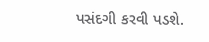પસંદગી કરવી પડશે.